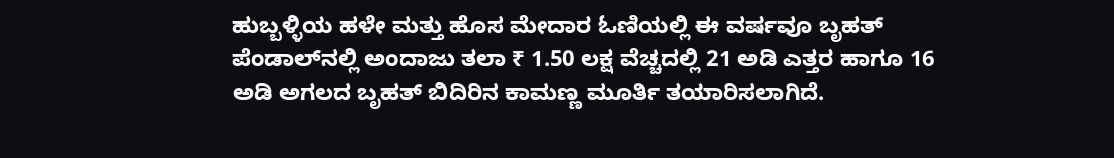ಹುಬ್ಬಳ್ಳಿಯ ಹಳೇ ಮತ್ತು ಹೊಸ ಮೇದಾರ ಓಣಿಯಲ್ಲಿ ಈ ವರ್ಷವೂ ಬೃಹತ್ ಪೆಂಡಾಲ್‌ನಲ್ಲಿ ಅಂದಾಜು ತಲಾ ₹ 1.50 ಲಕ್ಷ ವೆಚ್ಚದಲ್ಲಿ 21 ಅಡಿ ಎತ್ತರ ಹಾಗೂ 16 ಅಡಿ ಅಗಲದ ಬೃಹತ್ ಬಿದಿರಿನ ಕಾಮಣ್ಣ ಮೂರ್ತಿ ತಯಾರಿಸಲಾಗಿದೆ.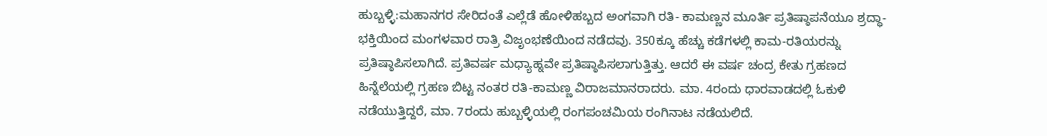ಹುಬ್ಬಳ್ಳಿ:ಮಹಾನಗರ ಸೇರಿದಂತೆ ಎಲ್ಲೆಡೆ ಹೋಳಿಹಬ್ಬದ ಅಂಗವಾಗಿ ರತಿ- ಕಾಮಣ್ಣನ ಮೂರ್ತಿ ಪ್ರತಿಷ್ಠಾಪನೆಯೂ ಶ್ರದ್ಧಾ-ಭಕ್ತಿಯಿಂದ ಮಂಗಳವಾರ ರಾತ್ರಿ ವಿಜೃಂಭಣೆಯಿಂದ ನಡೆದವು. 350ಕ್ಕೂ ಹೆಚ್ಚು ಕಡೆಗಳಲ್ಲಿ ಕಾಮ-ರತಿಯರನ್ನು ಪ್ರತಿಷ್ಠಾಪಿಸಲಾಗಿದೆ. ಪ್ರತಿವರ್ಷ ಮಧ್ಯಾಹ್ನವೇ ಪ್ರತಿಷ್ಠಾಪಿಸಲಾಗುತ್ತಿತ್ತು. ಆದರೆ ಈ ವರ್ಷ ಚಂದ್ರ ಕೇತು ಗ್ರಹಣದ ಹಿನ್ನೆಲೆಯಲ್ಲಿ ಗ್ರಹಣ ಬಿಟ್ಟ ನಂತರ ರತಿ-ಕಾಮಣ್ಣ ವಿರಾಜಮಾನರಾದರು. ಮಾ. 4ರಂದು ಧಾರವಾಡದಲ್ಲಿ ಓಕುಳಿ ನಡೆಯುತ್ತಿದ್ದರೆ, ಮಾ. 7ರಂದು ಹುಬ್ಬಳ್ಳಿಯಲ್ಲಿ ರಂಗಪಂಚಮಿಯ ರಂಗಿನಾಟ ನಡೆಯಲಿದೆ.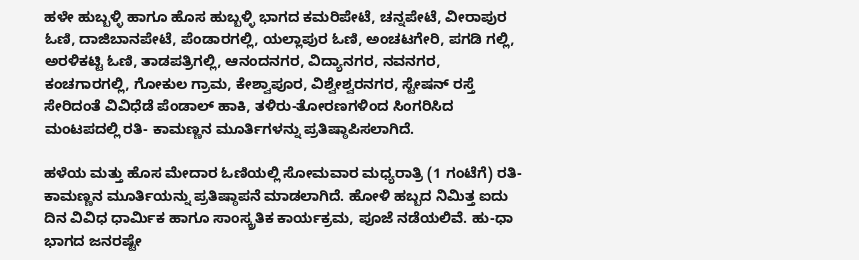ಹಳೇ ಹುಬ್ಬಳ್ಳಿ ಹಾಗೂ ಹೊಸ ಹುಬ್ಬಳ್ಳಿ ಭಾಗದ ಕಮರಿಪೇಟೆ, ಚನ್ನಪೇಟೆ, ವೀರಾಪುರ ಓಣಿ, ದಾಜಿಬಾನಪೇಟೆ, ಪೆಂಡಾರಗಲ್ಲಿ, ಯಲ್ಲಾಪುರ ಓಣಿ, ಅಂಚಟಗೇರಿ, ಪಗಡಿ ಗಲ್ಲಿ, ಅರಳಿಕಟ್ಟಿ ಓಣಿ, ತಾಡಪತ್ರಿಗಲ್ಲಿ, ಆನಂದನಗರ, ವಿದ್ಯಾನಗರ, ನವನಗರ, ಕಂಚಗಾರಗಲ್ಲಿ, ಗೋಕುಲ ಗ್ರಾಮ, ಕೇಶ್ವಾಪೂರ, ವಿಶ್ವೇಶ್ವರನಗರ, ಸ್ಟೇಷನ್ ರಸ್ತೆ ಸೇರಿದಂತೆ ವಿವಿಧೆಡೆ ಪೆಂಡಾಲ್‌ ಹಾಕಿ, ತಳಿರು-ತೋರಣಗಳಿಂದ ಸಿಂಗರಿಸಿದ ಮಂಟಪದಲ್ಲಿ ರತಿ- ಕಾಮಣ್ಣನ ಮೂರ್ತಿಗಳನ್ನು ಪ್ರತಿಷ್ಠಾಪಿಸಲಾಗಿದೆ.

ಹಳೆಯ ಮತ್ತು ಹೊಸ ಮೇದಾರ ಓಣಿಯಲ್ಲಿ ಸೋಮವಾರ ಮಧ್ಯರಾತ್ರಿ (1 ಗಂಟೆಗೆ) ರತಿ-ಕಾಮಣ್ಣನ ಮೂರ್ತಿಯನ್ನು ಪ್ರತಿಷ್ಠಾಪನೆ ಮಾಡಲಾಗಿದೆ. ಹೋಳಿ ಹಬ್ಬದ ನಿಮಿತ್ತ ಐದು ದಿನ ವಿವಿಧ ಧಾರ್ಮಿಕ ಹಾಗೂ ಸಾಂಸ್ಕ್ರತಿಕ ಕಾರ್ಯಕ್ರಮ, ಪೂಜೆ ನಡೆಯಲಿವೆ. ಹು-ಧಾ ಭಾಗದ ಜನರಷ್ಟೇ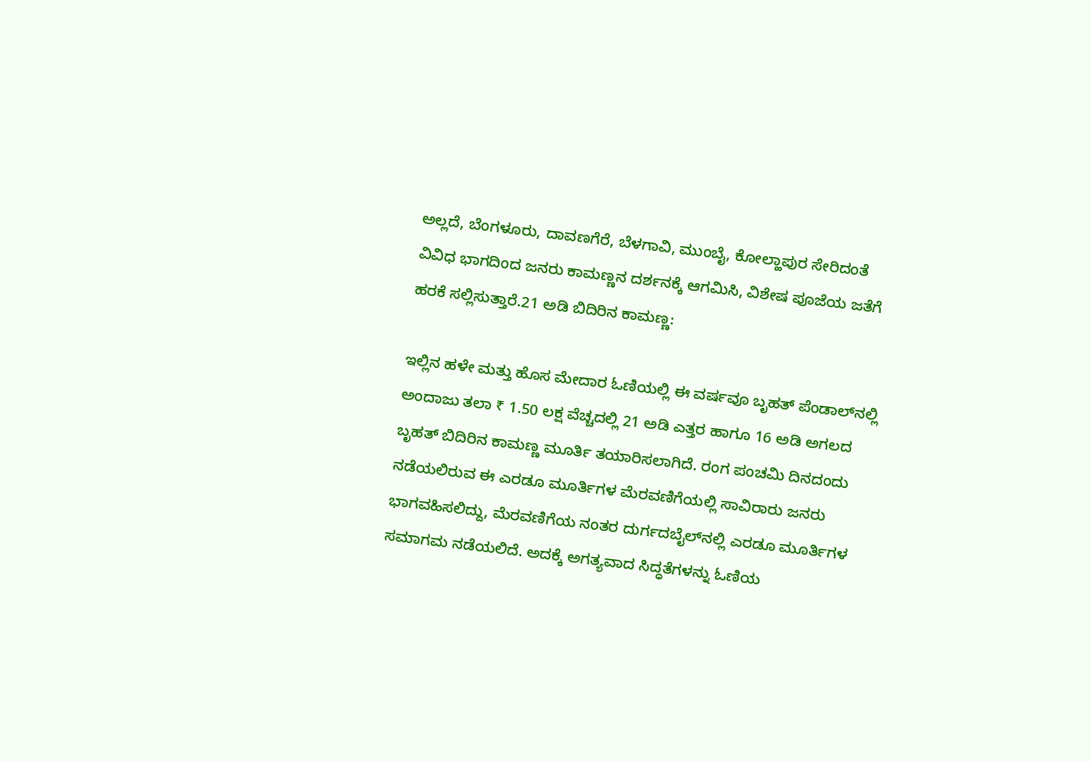ಅಲ್ಲದೆ, ಬೆಂಗಳೂರು, ದಾವಣಗೆರೆ, ಬೆಳಗಾವಿ, ಮುಂಬೈ, ಕೋಲ್ಹಾಪುರ ಸೇರಿದಂತೆ ವಿವಿಧ ಭಾಗದಿಂದ ಜನರು ಕಾಮಣ್ಣನ ದರ್ಶನಕ್ಕೆ ಆಗಮಿಸಿ, ವಿಶೇಷ ಪೂಜೆಯ ಜತೆಗೆ ಹರಕೆ ಸಲ್ಲಿಸುತ್ತಾರೆ.21 ಅಡಿ ಬಿದಿರಿನ ಕಾಮಣ್ಣ:

ಇಲ್ಲಿನ ಹಳೇ ಮತ್ತು ಹೊಸ ಮೇದಾರ ಓಣಿಯಲ್ಲಿ ಈ ವರ್ಷವೂ ಬೃಹತ್ ಪೆಂಡಾಲ್‌ನಲ್ಲಿ ಅಂದಾಜು ತಲಾ ₹ 1.50 ಲಕ್ಷ ವೆಚ್ಚದಲ್ಲಿ 21 ಅಡಿ ಎತ್ತರ ಹಾಗೂ 16 ಅಡಿ ಅಗಲದ ಬೃಹತ್ ಬಿದಿರಿನ ಕಾಮಣ್ಣ ಮೂರ್ತಿ ತಯಾರಿಸಲಾಗಿದೆ. ರಂಗ ಪಂಚಮಿ ದಿನದಂದು ನಡೆಯಲಿರುವ ಈ ಎರಡೂ ಮೂರ್ತಿಗಳ ಮೆರವಣಿಗೆಯಲ್ಲಿ ಸಾವಿರಾರು ಜನರು ಭಾಗವಹಿಸಲಿದ್ದು, ಮೆರವಣಿಗೆಯ ನಂತರ ದುರ್ಗದಬೈಲ್‌ನಲ್ಲಿ ಎರಡೂ ಮೂರ್ತಿಗಳ ಸಮಾಗಮ ನಡೆಯಲಿದೆ. ಅದಕ್ಕೆ ಅಗತ್ಯವಾದ ಸಿದ್ಧತೆಗಳನ್ನು ಓಣಿಯ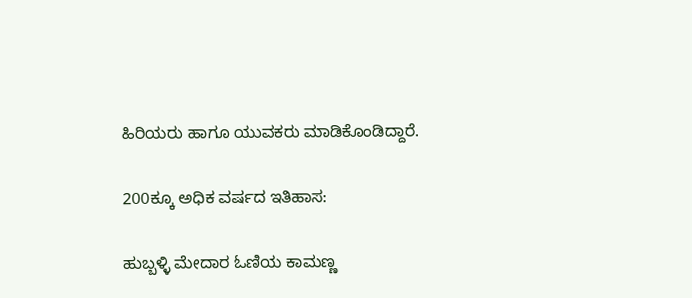ಹಿರಿಯರು ಹಾಗೂ ಯುವಕರು ಮಾಡಿಕೊಂಡಿದ್ದಾರೆ.

200ಕ್ಕೂ ಅಧಿಕ ವರ್ಷದ ಇತಿಹಾಸ:

ಹುಬ್ಬಳ್ಳಿ ಮೇದಾರ ಓಣಿಯ ಕಾಮಣ್ಣ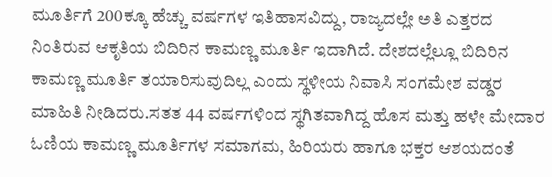ಮೂರ್ತಿಗೆ 200ಕ್ಕೂ ಹೆಚ್ಚು ವರ್ಷಗಳ ಇತಿಹಾಸವಿದ್ದು, ರಾಜ್ಯದಲ್ಲೇ ಅತಿ ಎತ್ತರದ ನಿಂತಿರುವ ಆಕೃತಿಯ ಬಿದಿರಿನ ಕಾಮಣ್ಣ ಮೂರ್ತಿ ಇದಾಗಿದೆ. ದೇಶದಲ್ಲೆಲ್ಲೂ ಬಿದಿರಿನ ಕಾಮಣ್ಣ ಮೂರ್ತಿ ತಯಾರಿಸುವುದಿಲ್ಲ ಎಂದು ಸ್ಥಳೀಯ ನಿವಾಸಿ ಸಂಗಮೇಶ ವಡ್ಡರ ಮಾಹಿತಿ ನೀಡಿದರು.ಸತತ 44 ವರ್ಷಗಳಿಂದ ಸ್ಥಗಿತವಾಗಿದ್ದ ಹೊಸ ಮತ್ತು ಹಳೇ ಮೇದಾರ ಓಣಿಯ ಕಾಮಣ್ಣ ಮೂರ್ತಿಗಳ ಸಮಾಗಮ, ಹಿರಿಯರು ಹಾಗೂ ಭಕ್ತರ ಆಶಯದಂತೆ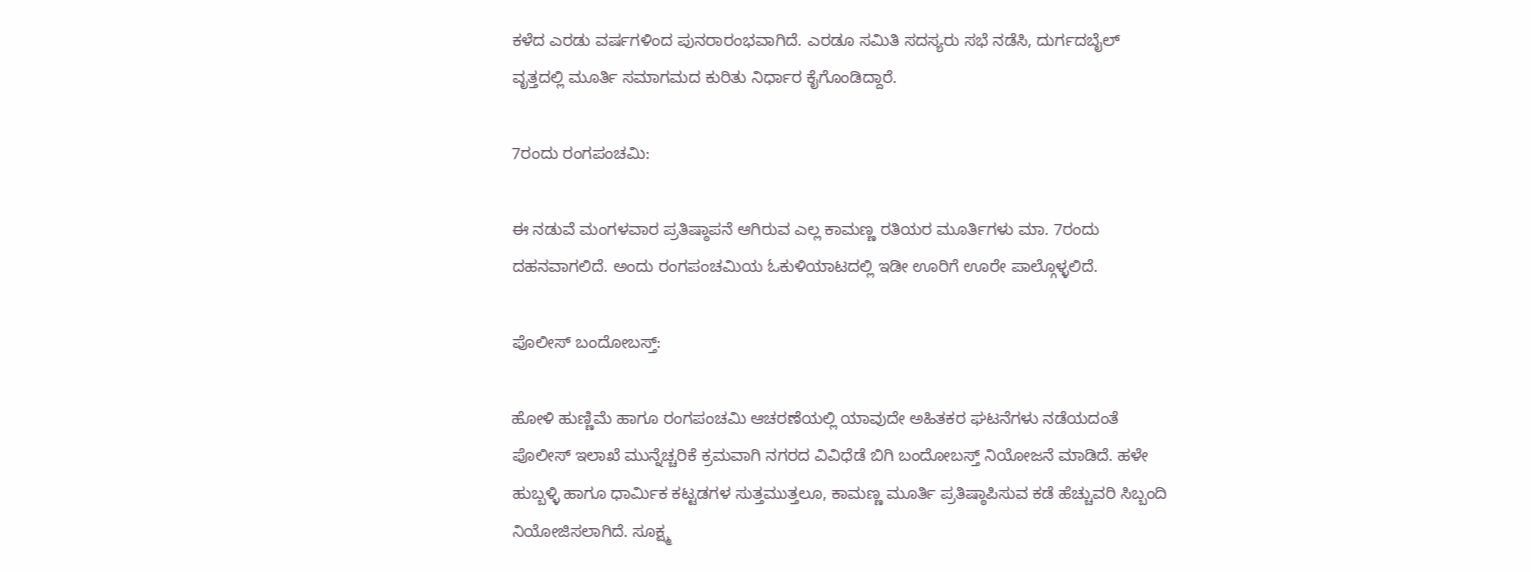ಕಳೆದ ಎರಡು ವರ್ಷಗಳಿಂದ ಪುನರಾರಂಭವಾಗಿದೆ. ಎರಡೂ ಸಮಿತಿ ಸದಸ್ಯರು ಸಭೆ ನಡೆಸಿ, ದುರ್ಗದಬೈಲ್ ವೃತ್ತದಲ್ಲಿ ಮೂರ್ತಿ ಸಮಾಗಮದ ಕುರಿತು ನಿರ್ಧಾರ ಕೈಗೊಂಡಿದ್ದಾರೆ.

7ರಂದು ರಂಗಪಂಚಮಿ:

ಈ ನಡುವೆ ಮಂಗಳವಾರ ಪ್ರತಿಷ್ಠಾಪನೆ ಆಗಿರುವ ಎಲ್ಲ ಕಾಮಣ್ಣ ರತಿಯರ ಮೂರ್ತಿಗಳು ಮಾ. 7ರಂದು ದಹನವಾಗಲಿದೆ. ಅಂದು ರಂಗಪಂಚಮಿಯ ಓಕುಳಿಯಾಟದಲ್ಲಿ ಇಡೀ ಊರಿಗೆ ಊರೇ ಪಾಲ್ಗೊಳ್ಳಲಿದೆ.

ಪೊಲೀಸ್ ಬಂದೋಬಸ್ತ್‌:

ಹೋಳಿ ಹುಣ್ಣಿಮೆ ಹಾಗೂ ರಂಗಪಂಚಮಿ ಆಚರಣೆಯಲ್ಲಿ ಯಾವುದೇ ಅಹಿತಕರ ಘಟನೆಗಳು ನಡೆಯದಂತೆ ಪೊಲೀಸ್ ಇಲಾಖೆ ಮುನ್ನೆಚ್ಚರಿಕೆ ಕ್ರಮವಾಗಿ ನಗರದ ವಿವಿಧೆಡೆ ಬಿಗಿ ಬಂದೋಬಸ್ತ್ ನಿಯೋಜನೆ ಮಾಡಿದೆ. ಹಳೇ ಹುಬ್ಬಳ್ಳಿ ಹಾಗೂ ಧಾರ್ಮಿಕ ಕಟ್ಟಡಗಳ ಸುತ್ತಮುತ್ತಲೂ, ಕಾಮಣ್ಣ ಮೂರ್ತಿ ಪ್ರತಿಷ್ಠಾಪಿಸುವ ಕಡೆ ಹೆಚ್ಚುವರಿ ಸಿಬ್ಬಂದಿ ನಿಯೋಜಿಸಲಾಗಿದೆ. ಸೂಕ್ಷ್ಮ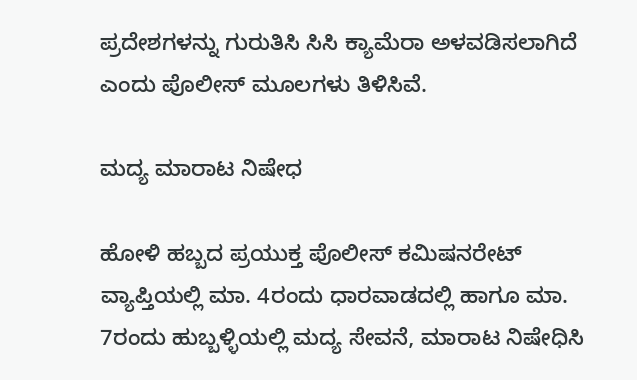ಪ್ರದೇಶಗಳನ್ನು ಗುರುತಿಸಿ ಸಿಸಿ ಕ್ಯಾಮೆರಾ ಅಳವಡಿಸಲಾಗಿದೆ ಎಂದು ಪೊಲೀಸ್‌ ಮೂಲಗಳು ತಿಳಿಸಿವೆ.

ಮದ್ಯ ಮಾರಾಟ ನಿಷೇಧ

ಹೋಳಿ ಹಬ್ಬದ ಪ್ರಯುಕ್ತ ಪೊಲೀಸ್‌ ಕಮಿಷನರೇಟ್‌ ವ್ಯಾಪ್ತಿಯಲ್ಲಿ ಮಾ. 4ರಂದು ಧಾರವಾಡದಲ್ಲಿ ಹಾಗೂ ಮಾ. 7ರಂದು ಹುಬ್ಬಳ್ಳಿಯಲ್ಲಿ ಮದ್ಯ ಸೇವನೆ, ಮಾರಾಟ ನಿಷೇಧಿಸಿ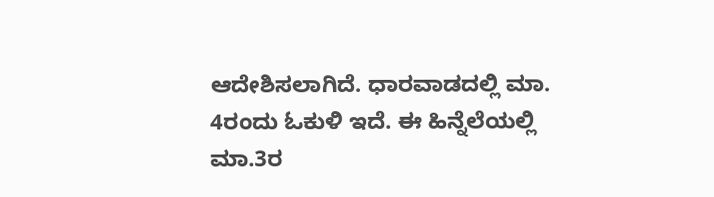ಆದೇಶಿಸಲಾಗಿದೆ. ಧಾರವಾಡದಲ್ಲಿ ಮಾ. 4ರಂದು ಓಕುಳಿ ಇದೆ. ಈ ಹಿನ್ನೆಲೆಯಲ್ಲಿ ಮಾ.3ರ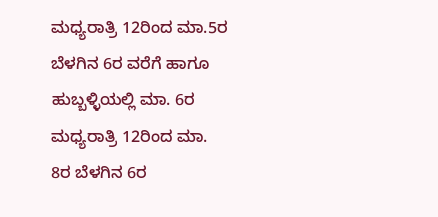ಮಧ್ಯರಾತ್ರಿ 12ರಿಂದ ಮಾ.5ರ ಬೆಳಗಿನ 6ರ ವರೆಗೆ ಹಾಗೂ ಹುಬ್ಬಳ್ಳಿಯಲ್ಲಿ ಮಾ. 6ರ ಮಧ್ಯರಾತ್ರಿ 12ರಿಂದ ಮಾ. 8ರ ಬೆಳಗಿನ 6ರ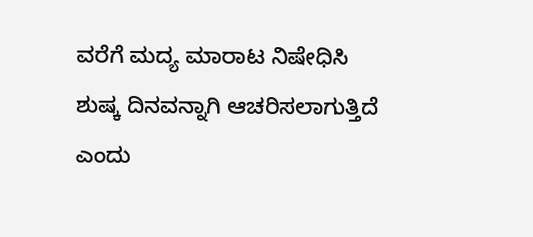ವರೆಗೆ ಮದ್ಯ ಮಾರಾಟ ನಿಷೇಧಿಸಿ ಶುಷ್ಕ ದಿನವನ್ನಾಗಿ ಆಚರಿಸಲಾಗುತ್ತಿದೆ ಎಂದು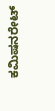ಕಮಿಷನರೇಟ್‌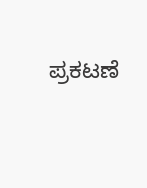ಪ್ರಕಟಣೆ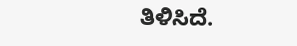ತಿಳಿಸಿದೆ.